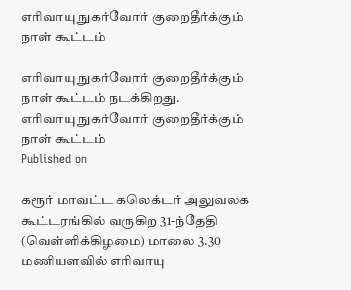எரிவாயு நுகர்வோர் குறைதீர்க்கும் நாள் கூட்டம்

எரிவாயு நுகர்வோர் குறைதீர்க்கும் நாள் கூட்டம் நடக்கிறது.
எரிவாயு நுகர்வோர் குறைதீர்க்கும் நாள் கூட்டம்
Published on

கரூர் மாவட்ட கலெக்டர் அலுவலக கூட்டரங்கில் வருகிற 31-ந்தேதி (வெள்ளிக்கிழமை) மாலை 3.30 மணியளவில் எரிவாயு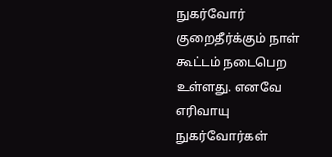நுகர்வோர் குறைதீர்க்கும் நாள் கூட்டம் நடைபெற உள்ளது. எனவே எரிவாயு நுகர்வோர்கள்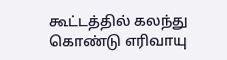கூட்டத்தில் கலந்து கொண்டு எரிவாயு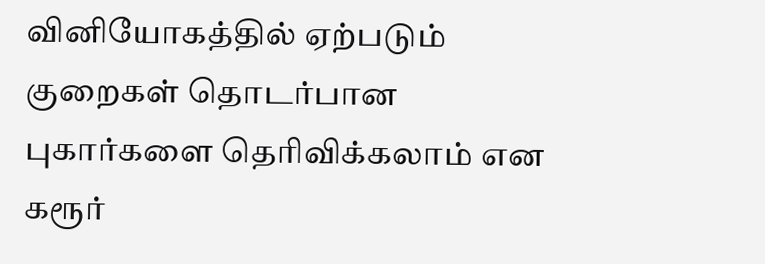வினியோகத்தில் ஏற்படும் குறைகள் தொடர்பான புகார்களை தெரிவிக்கலாம் என கரூர்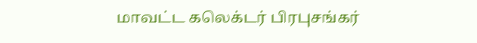மாவட்ட கலெக்டர் பிரபுசங்கர்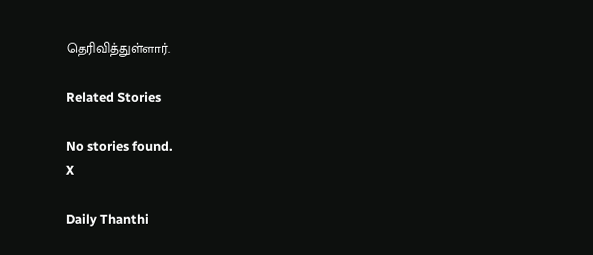தெரிவித்துள்ளார்.

Related Stories

No stories found.
X

Daily Thanthi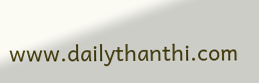www.dailythanthi.com